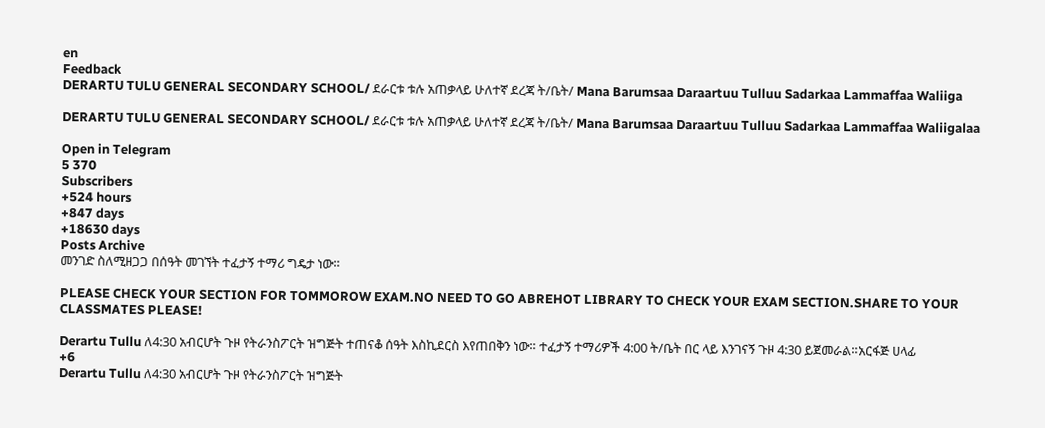en
Feedback
DERARTU TULU GENERAL SECONDARY SCHOOL/ ደራርቱ ቱሉ አጠቃላይ ሁለተኛ ደረጃ ት/ቤት/ Mana Barumsaa Daraartuu Tulluu Sadarkaa Lammaffaa Waliiga

DERARTU TULU GENERAL SECONDARY SCHOOL/ ደራርቱ ቱሉ አጠቃላይ ሁለተኛ ደረጃ ት/ቤት/ Mana Barumsaa Daraartuu Tulluu Sadarkaa Lammaffaa Waliigalaa

Open in Telegram
5 370
Subscribers
+524 hours
+847 days
+18630 days
Posts Archive
መንገድ ስለሚዘጋጋ በሰዓት መገኘት ተፈታኝ ተማሪ ግዴታ ነው።

PLEASE CHECK YOUR SECTION FOR TOMMOROW EXAM.NO NEED TO GO ABREHOT LIBRARY TO CHECK YOUR EXAM SECTION.SHARE TO YOUR CLASSMATES PLEASE!

Derartu Tullu ለ4:30 አብርሆት ጉዞ የትራንስፖርት ዝግጅት ተጠናቆ ሰዓት እስኪደርስ እየጠበቅን ነው። ተፈታኝ ተማሪዎች 4:00 ት/ቤት በር ላይ እንገናኝ ጉዞ 4:30 ይጀመራል።አርፋጅ ሀላፊ
+6
Derartu Tullu ለ4:30 አብርሆት ጉዞ የትራንስፖርት ዝግጅት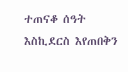ተጠናቆ ሰዓት እስኪደርስ እየጠበቅን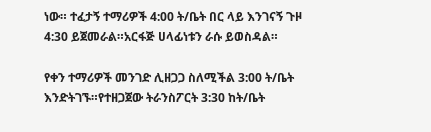ነው። ተፈታኝ ተማሪዎች 4:00 ት/ቤት በር ላይ እንገናኝ ጉዞ 4:30 ይጀመራል።አርፋጅ ሀላፊነቱን ራሱ ይወስዳል።

የቀን ተማሪዎች መንገድ ሊዘጋጋ ስለሚችል 3:00 ት/ቤት እንድትገኙ።የተዘጋጀው ትራንስፖርት 3:30 ከት/ቤት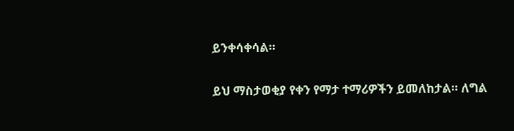ይንቀሳቀሳል።

ይህ ማስታወቂያ የቀን የማታ ተማሪዎችን ይመለከታል። ለግል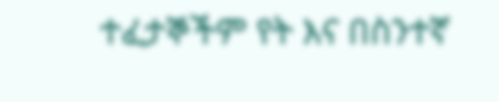ተፈታኞችም የት እና በስንተኛ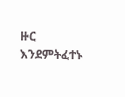ዙር እንደምትፈተኑ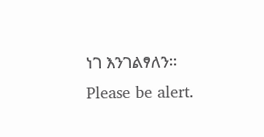ነገ እንገልፃለን። Please be alert.